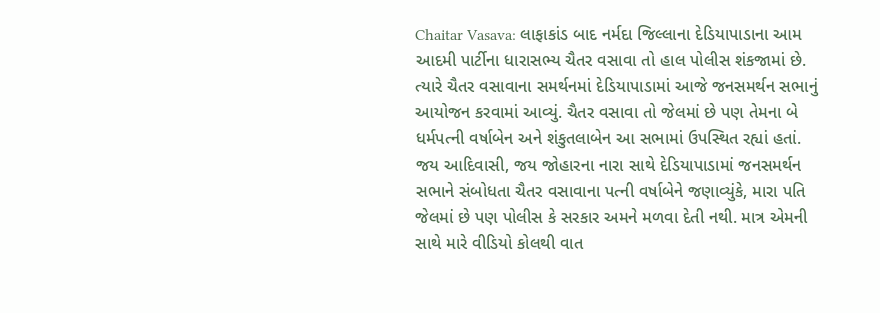Chaitar Vasava: લાફાકાંડ બાદ નર્મદા જિલ્લાના દેડિયાપાડાના આમ આદમી પાર્ટીના ધારાસભ્ય ચૈતર વસાવા તો હાલ પોલીસ શંકજામાં છે. ત્યારે ચૈતર વસાવાના સમર્થનમાં દેડિયાપાડામાં આજે જનસમર્થન સભાનું આયોજન કરવામાં આવ્યું. ચૈતર વસાવા તો જેલમાં છે પણ તેમના બે ધર્મપત્ની વર્ષાબેન અને શંકુતલાબેન આ સભામાં ઉપસ્થિત રહ્યાં હતાં.
જય આદિવાસી, જય જોહારના નારા સાથે દેડિયાપાડામાં જનસમર્થન સભાને સંબોધતા ચૈતર વસાવાના પત્ની વર્ષાબેને જણાવ્યુંકે, મારા પતિ જેલમાં છે પણ પોલીસ કે સરકાર અમને મળવા દેતી નથી. માત્ર એમની સાથે મારે વીડિયો કોલથી વાત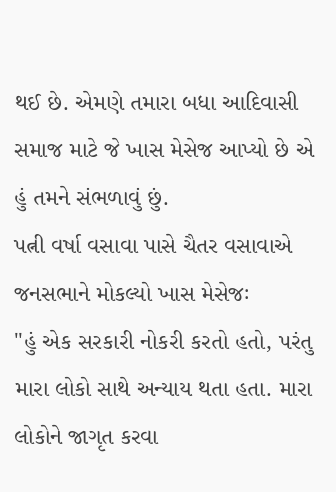થઈ છે. એમણે તમારા બધા આદિવાસી સમાજ માટે જે ખાસ મેસેજ આપ્યો છે એ હું તમને સંભળાવું છું.
પત્ની વર્ષા વસાવા પાસે ચૈતર વસાવાએ જનસભાને મોકલ્યો ખાસ મેસેજઃ
"હું એક સરકારી નોકરી કરતો હતો, પરંતુ મારા લોકો સાથે અન્યાય થતા હતા. મારા લોકોને જાગૃત કરવા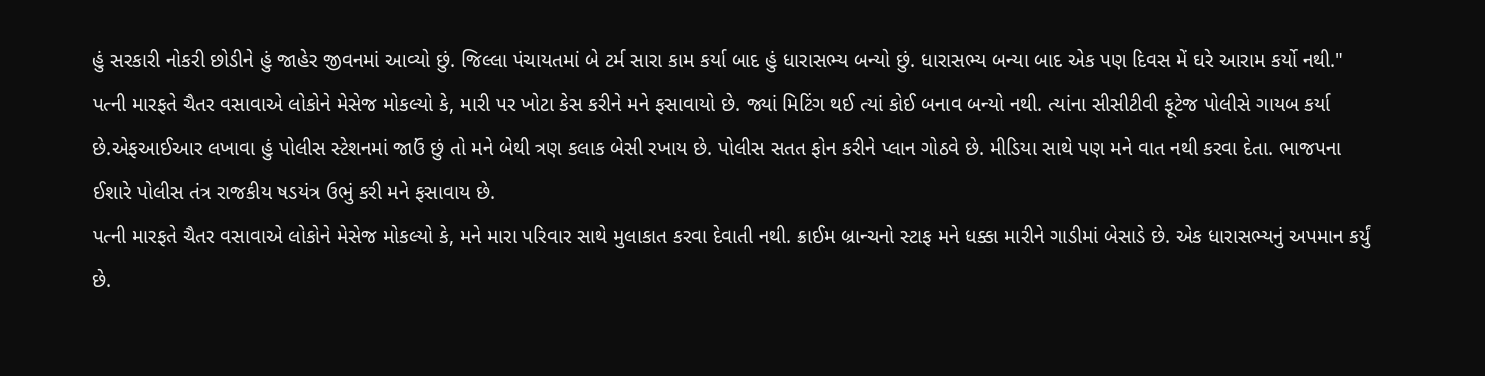હું સરકારી નોકરી છોડીને હું જાહેર જીવનમાં આવ્યો છું. જિલ્લા પંચાયતમાં બે ટર્મ સારા કામ કર્યા બાદ હું ધારાસભ્ય બન્યો છું. ધારાસભ્ય બન્યા બાદ એક પણ દિવસ મેં ઘરે આરામ કર્યો નથી."
પત્ની મારફતે ચૈતર વસાવાએ લોકોને મેસેજ મોકલ્યો કે, મારી પર ખોટા કેસ કરીને મને ફસાવાયો છે. જ્યાં મિટિંગ થઈ ત્યાં કોઈ બનાવ બન્યો નથી. ત્યાંના સીસીટીવી ફૂટેજ પોલીસે ગાયબ કર્યા છે.એફઆઈઆર લખાવા હું પોલીસ સ્ટેશનમાં જાઉં છું તો મને બેથી ત્રણ કલાક બેસી રખાય છે. પોલીસ સતત ફોન કરીને પ્લાન ગોઠવે છે. મીડિયા સાથે પણ મને વાત નથી કરવા દેતા. ભાજપના ઈશારે પોલીસ તંત્ર રાજકીય ષડયંત્ર ઉભું કરી મને ફસાવાય છે.
પત્ની મારફતે ચૈતર વસાવાએ લોકોને મેસેજ મોકલ્યો કે, મને મારા પરિવાર સાથે મુલાકાત કરવા દેવાતી નથી. ક્રાઈમ બ્રાન્ચનો સ્ટાફ મને ધક્કા મારીને ગાડીમાં બેસાડે છે. એક ધારાસભ્યનું અપમાન કર્યું છે.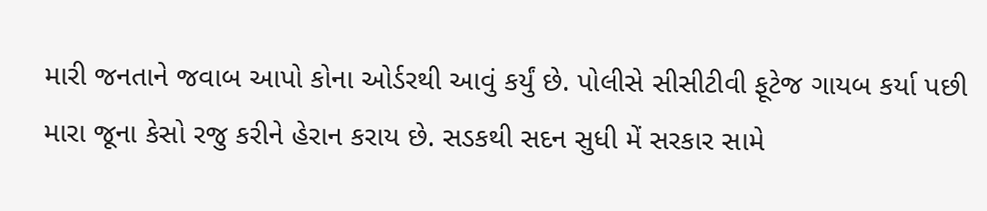મારી જનતાને જવાબ આપો કોના ઓર્ડરથી આવું કર્યું છે. પોલીસે સીસીટીવી ફૂટેજ ગાયબ કર્યા પછી મારા જૂના કેસો રજુ કરીને હેરાન કરાય છે. સડકથી સદન સુધી મેં સરકાર સામે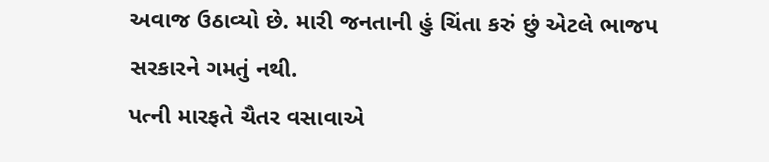અવાજ ઉઠાવ્યો છે. મારી જનતાની હું ચિંતા કરું છું એટલે ભાજપ સરકારને ગમતું નથી.
પત્ની મારફતે ચૈતર વસાવાએ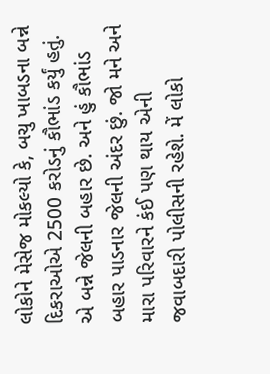લોકોને મેસેજ મોકલ્યો કે, બચુ ખાબડના બન્ને દિકરાઓએ 2500 કરોડનું કૌભાંડ કર્યું હતું. એ બન્ને જેલની બહાર છે. અને હું કૌભાંડ બહાર પાડનાર જેલની અંદર છું. જો મને અને મારા પરિવારને કંઈ પણ થાય એની જવાબદારી પોલીસની રહેશે. મેં લોકો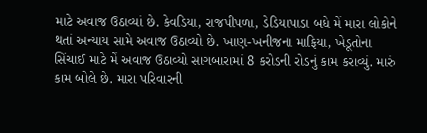માટે અવાજ ઉઠાવ્યાં છે. કેવડિયા, રાજપીપળા, ડેડિયાપાડા બધે મેં મારા લોકોને થતાં અન્યાય સામે અવાજ ઉઠાવ્યો છે. ખાણ-ખનીજના માફિયા, ખેડૂતોના સિંચાઈ માટે મેં અવાજ ઉઠાવ્યો સાગબારામાં 8 કરોડની રોડનું કામ કરાવ્યું. મારું કામ બોલે છે. મારા પરિવારની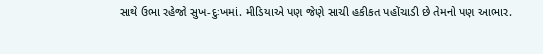સાથે ઉભા રહેજો સુખ-દુઃખમાં. મીડિયાએ પણ જેણે સાચી હકીકત પહોંચાડી છે તેમનો પણ આભાર.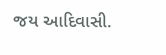જય આદિવાસી.